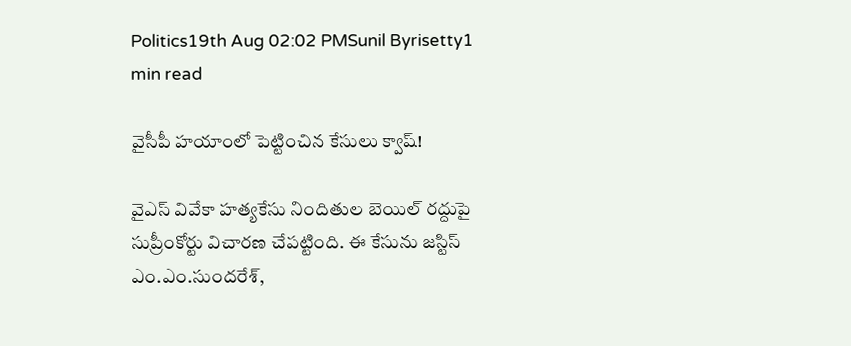Politics19th Aug 02:02 PMSunil Byrisetty1 min read

వైసీపీ హయాంలో పెట్టించిన కేసులు క్వాష్!

వైఎస్ వివేకా హత్యకేసు నిందితుల బెయిల్ రద్దుపై సుప్రీంకోర్టు విచారణ చేపట్టింది. ఈ కేసును జస్టిస్ ఎం.ఎం.సుందరేశ్,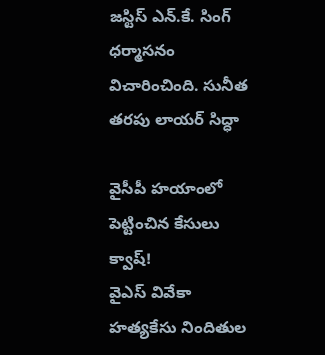జస్టిస్ ఎన్.కే. సింగ్ ధర్మాసనం విచారించింది. సునీత తరపు లాయర్ సిద్ధా

వైసీపీ హయాంలో పెట్టించిన కేసులు క్వాష్!
వైఎస్ వివేకా హత్యకేసు నిందితుల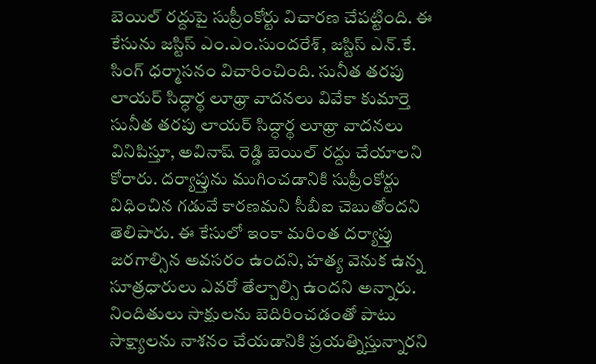బెయిల్ రద్దుపై సుప్రీంకోర్టు విచారణ చేపట్టింది. ఈ కేసును జస్టిస్ ఎం.ఎం.సుందరేశ్, జస్టిస్ ఎన్.కే. సింగ్ ధర్మాసనం విచారించింది. సునీత తరపు లాయర్ సిద్ధార్థ లూథ్రా వాదనలు వివేకా కుమార్తె సునీత తరపు లాయర్ సిద్ధార్థ లూథ్రా వాదనలు వినిపిస్తూ, అవినాష్ రెడ్డి బెయిల్ రద్దు చేయాలని కోరారు. దర్యాప్తును ముగించడానికి సుప్రీంకోర్టు విధించిన గడువే కారణమని సీబీఐ చెబుతోందని తెలిపారు. ఈ కేసులో ఇంకా మరింత దర్యాప్తు జరగాల్సిన అవసరం ఉందని, హత్య వెనుక ఉన్న సూత్రధారులు ఎవరో తేల్చాల్సి ఉందని అన్నారు. నిందితులు సాక్షులను బెదిరించడంతో పాటు సాక్ష్యాలను నాశనం చేయడానికి ప్రయత్నిస్తున్నారని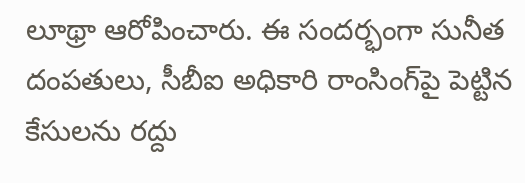లూథ్రా ఆరోపించారు. ఈ సందర్భంగా సునీత దంపతులు, సీబీఐ అధికారి రాంసింగ్‌పై పెట్టిన కేసులను రద్దు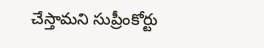చేస్తామని సుప్రీంకోర్టు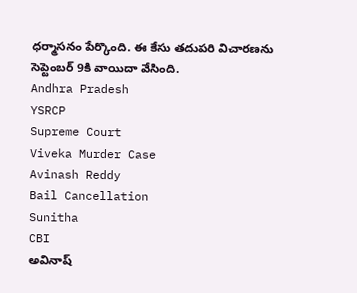ధర్మాసనం పేర్కొంది. ఈ కేసు తదుపరి విచారణను సెప్టెంబర్ 9కి వాయిదా వేసింది.
Andhra Pradesh
YSRCP
Supreme Court
Viveka Murder Case
Avinash Reddy
Bail Cancellation
Sunitha
CBI
అవినాష్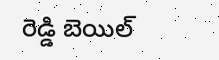రెడ్డి బెయిల్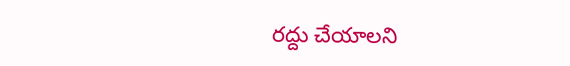రద్దు చేయాలని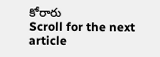కోరారు
Scroll for the next article